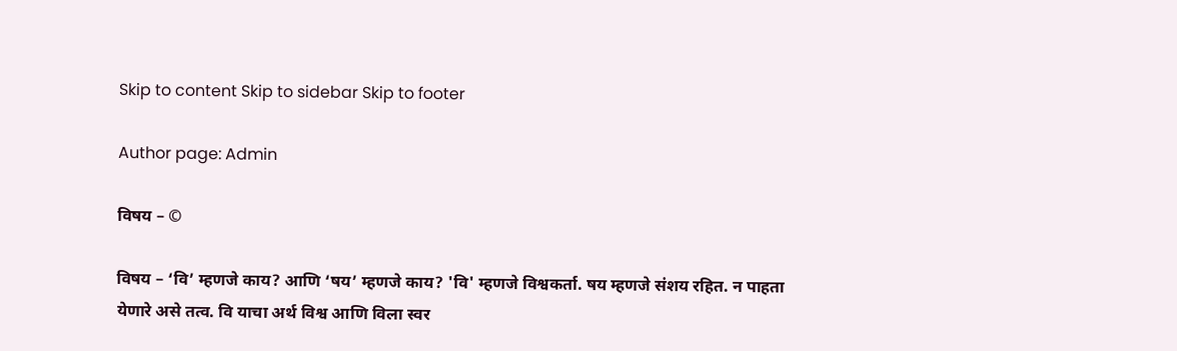Skip to content Skip to sidebar Skip to footer

Author page: Admin

विषय – ©

विषय – ‘वि’ म्हणजे काय? आणि ‘षय’ म्हणजे काय? 'वि' म्हणजे विश्वकर्ता. षय म्हणजे संशय रहित. न पाहता येणारे असे तत्व. वि याचा अर्थ विश्व आणि विला स्वर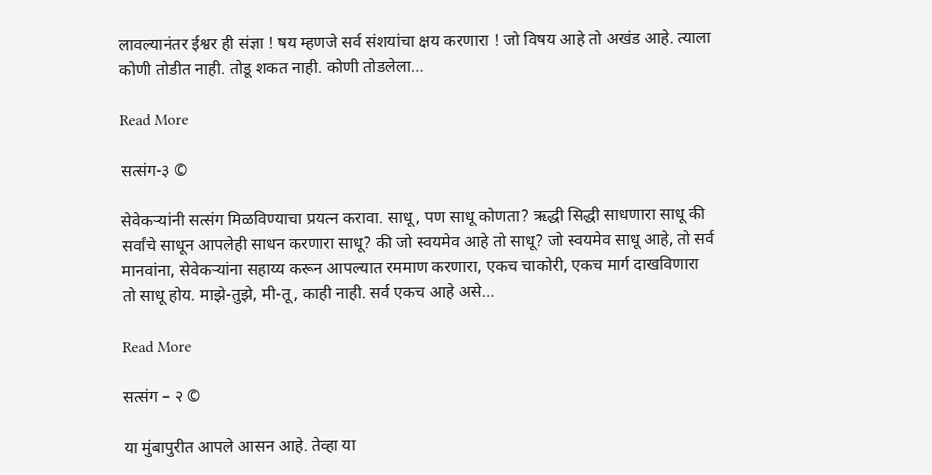लावल्यानंतर ईश्वर ही संज्ञा ! षय म्हणजे सर्व संशयांचा क्षय करणारा ! जो विषय आहे तो अखंड आहे. त्याला कोणी तोडीत नाही. तोडू शकत नाही. कोणी तोडलेला…

Read More

सत्संग-३ ©

सेवेकर्‍यांनी सत्संग मिळविण्याचा प्रयत्न करावा. साधू, पण साधू कोणता? ऋद्धी सिद्धी साधणारा साधू की सर्वांचे साधून आपलेही साधन करणारा साधू? की जो स्वयमेव आहे तो साधू? जो स्वयमेव साधू आहे, तो सर्व मानवांना, सेवेकर्‍यांना सहाय्य करून आपल्यात रममाण करणारा, एकच चाकोरी, एकच मार्ग दाखविणारा तो साधू होय. माझे-तुझे, मी-तू, काही नाही. सर्व एकच आहे असे…

Read More

सत्संग – २ ©

या मुंबापुरीत आपले आसन आहे. तेव्हा या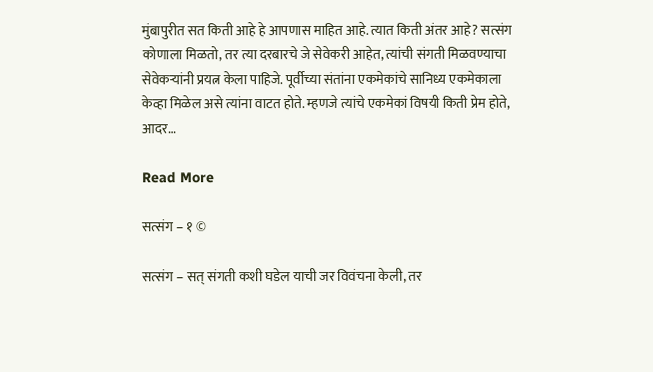मुंबापुरीत सत किती आहे हे आपणास माहित आहे. त्यात किती अंतर आहे? सत्संग कोणाला मिळतो, तर त्या दरबारचे जे सेवेकरी आहेत, त्यांची संगती मिळवण्याचा सेवेकर्‍यांनी प्रयत्न केला पाहिजे. पूर्वीच्या संतांना एकमेकांचे सानिध्य एकमेकाला केव्हा मिळेल असे त्यांना वाटत होते. म्हणजे त्यांचे एकमेकां विषयी किती प्रेम होते, आदर…

Read More

सत्संग – १ ©

सत्संग – सत् संगती कशी घडेल याची जर विवंचना केली, तर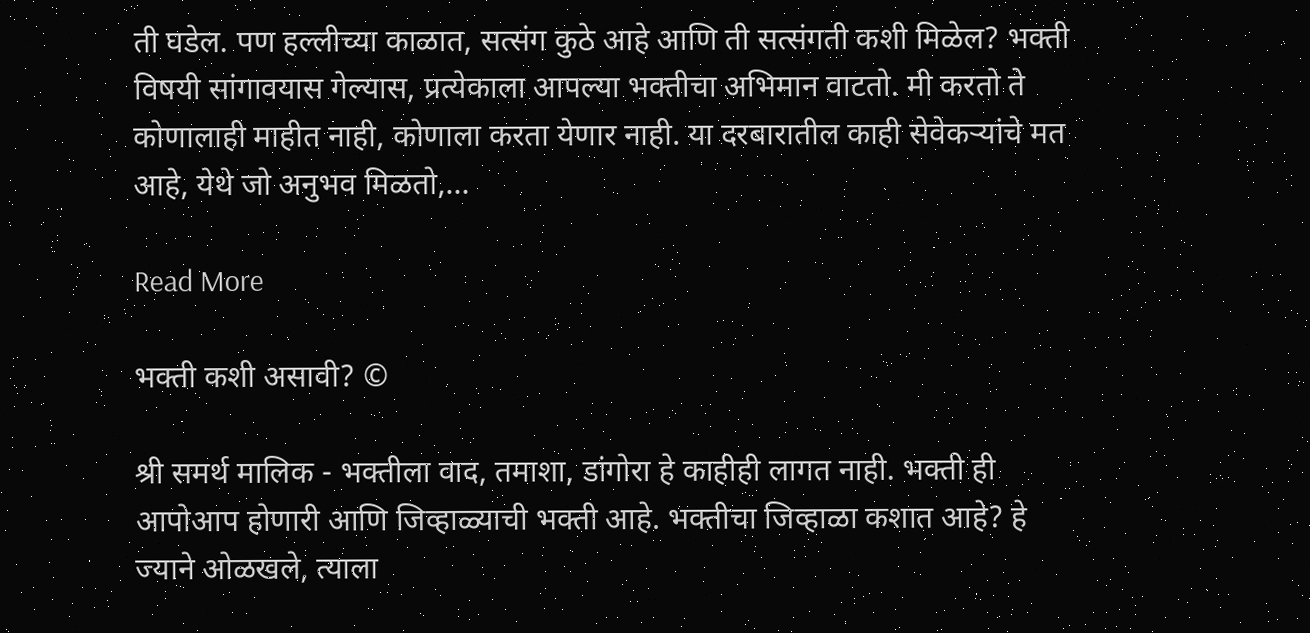ती घडेल. पण हल्लीच्या काळात, सत्संग कुठे आहे आणि ती सत्संगती कशी मिळेल? भक्ती विषयी सांगावयास गेल्यास, प्रत्येकाला आपल्या भक्तीचा अभिमान वाटतो. मी करतो ते कोणालाही माहीत नाही, कोणाला करता येणार नाही. या दरबारातील काही सेवेकऱ्यांचे मत आहे, येथे जो अनुभव मिळतो,…

Read More

भक्ती कशी असावी? ©

श्री समर्थ मालिक - भक्तीला वाद, तमाशा, डांगोरा हे काहीही लागत नाही. भक्ती ही आपोआप होणारी आणि जिव्हाळ्याची भक्ती आहे. भक्तीचा जिव्हाळा कशात आहे? हे ज्याने ओळखले, त्याला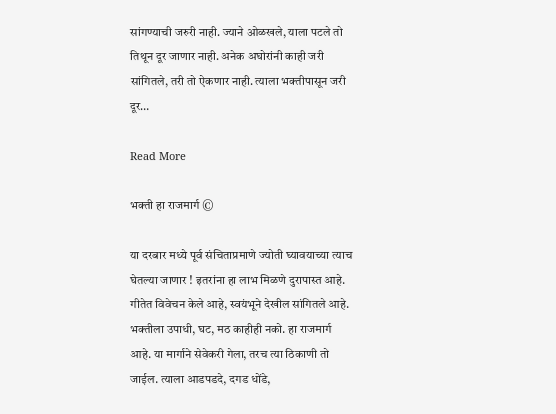सांगण्याची जरुरी नाही. ज्याने ओळखले, याला पटले तो तिथून दूर जाणार नाही. अनेक अघोरांनी काही जरी सांगितले, तरी तो ऐकणार नाही. त्याला भक्तीपासून जरी दूर…

Read More

भक्ती हा राजमार्ग ©

या दरबार मध्ये पूर्व संचिताप्रमाणे ज्योती घ्यावयाच्या त्याच घेतल्या जाणार ! इतरांना हा लाभ मिळणे दुरापास्त आहे. गीतेत विवेचन केले आहे, स्वयंभूने देखील सांगितले आहे. भक्तीला उपाधी, घट, मठ काहीही नको. हा राजमार्ग आहे. या मार्गाने सेवेकरी गेला, तरच त्या ठिकाणी तो जाईल. त्याला आडपडदे, दगड धोंडे,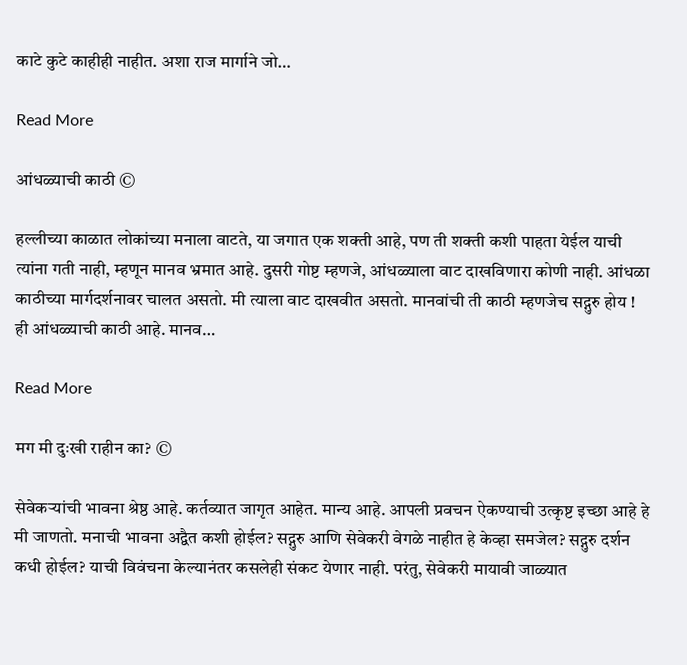काटे कुटे काहीही नाहीत. अशा राज मार्गाने जो…

Read More

आंधळ्याची काठी ©

हल्लीच्या काळात लोकांच्या मनाला वाटते, या जगात एक शक्ती आहे, पण ती शक्ती कशी पाहता येईल याची त्यांना गती नाही, म्हणून मानव भ्रमात आहे. दुसरी गोष्ट म्हणजे, आंधळ्याला वाट दाखविणारा कोणी नाही. आंधळा काठीच्या मार्गदर्शनावर चालत असतो. मी त्याला वाट दाखवीत असतो. मानवांची ती काठी म्हणजेच सद्गुरु होय ! ही आंधळ्याची काठी आहे. मानव…

Read More

मग मी दुःखी राहीन का? ©

सेवेकऱ्यांची भावना श्रेष्ठ आहे. कर्तव्यात जागृत आहेत. मान्य आहे. आपली प्रवचन ऐकण्याची उत्कृष्ट इच्छा आहे हे मी जाणतो. मनाची भावना अद्वैत कशी होईल? सद्गुरु आणि सेवेकरी वेगळे नाहीत हे केव्हा समजेल? सद्गुरु दर्शन कधी होईल? याची विवंचना केल्यानंतर कसलेही संकट येणार नाही. परंतु, सेवेकरी मायावी जाळ्यात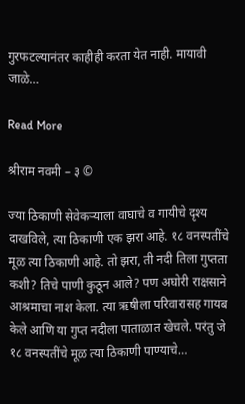गुरफटल्यानंतर काहीही करता येत नाही. मायावी जाळे…

Read More

श्रीराम नवमी – ३ ©

ज्या ठिकाणी सेवेकर्‍याला वाघाचे व गायीचे दृश्य दाखविले, त्या ठिकाणी एक झरा आहे. १८ वनस्पतींचे मूळ त्या ठिकाणी आहे. तो झरा, ती नदी तिला गुप्तता कशी? तिचे पाणी कुठून आले? पण अघोरी राक्षसाने आश्रमाचा नाश केला. त्या ऋषीला परिवारासह गायब केले आणि या गुप्त नदीला पाताळात खेचले. परंतु जे १८ वनस्पतींचे मूळ त्या ठिकाणी पाण्याचे…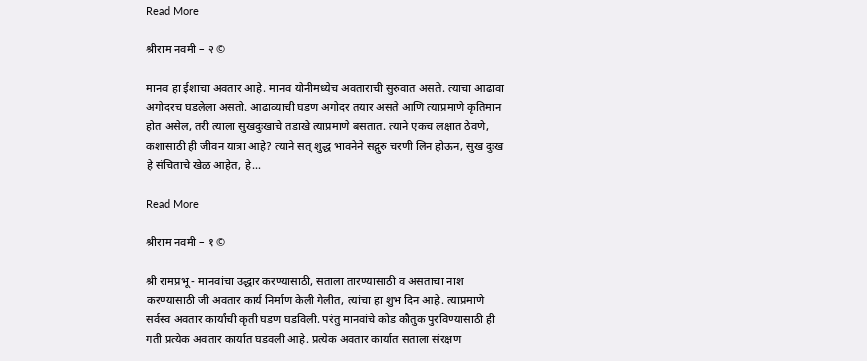Read More

श्रीराम नवमी – २ ©

मानव हा ईशाचा अवतार आहे. मानव योनीमध्येच अवताराची सुरुवात असते. त्याचा आढावा अगोदरच घडलेला असतो. आढाव्याची घडण अगोदर तयार असते आणि त्याप्रमाणे कृतिमान होत असेल, तरी त्याला सुखदुःखाचे तडाखे त्याप्रमाणे बसतात. त्याने एकच लक्षात ठेवणे, कशासाठी ही जीवन यात्रा आहे? त्याने सत् शुद्ध भावनेने सद्गुरु चरणी लिन होऊन, सुख दुःख हे संचिताचे खेळ आहेत, हे…

Read More

श्रीराम नवमी – १ ©

श्री रामप्रभू - मानवांचा उद्धार करण्यासाठी, सताला तारण्यासाठी व असताचा नाश करण्यासाठी जी अवतार कार्य निर्माण केली गेलीत, त्यांचा हा शुभ दिन आहे. त्याप्रमाणे सर्वस्व अवतार कार्यांची कृती घडण घडविली. परंतु मानवांचे कोड कौतुक पुरविण्यासाठी ही गती प्रत्येक अवतार कार्यात घडवली आहे. प्रत्येक अवतार कार्यात सताला संरक्षण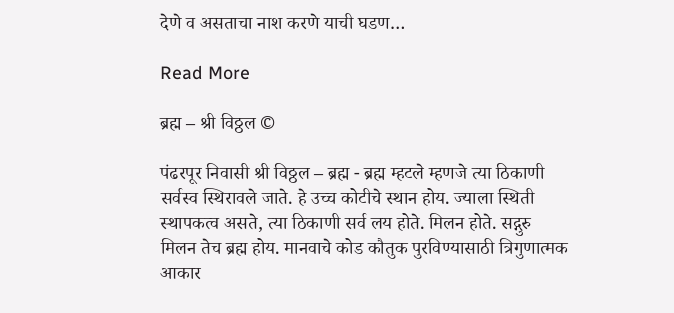देणे व असताचा नाश करणे याची घडण…

Read More

ब्रह्म – श्री विठ्ठल ©

पंढरपूर निवासी श्री विठ्ठल – ब्रह्म - ब्रह्म म्हटले म्हणजे त्या ठिकाणी सर्वस्व स्थिरावले जाते. हे उच्च कोटीचे स्थान होय. ज्याला स्थिती स्थापकत्व असते, त्या ठिकाणी सर्व लय होते. मिलन होते. सद्गुरु मिलन तेच ब्रह्म होय. मानवाचे कोड कौतुक पुरविण्यासाठी त्रिगुणात्मक आकार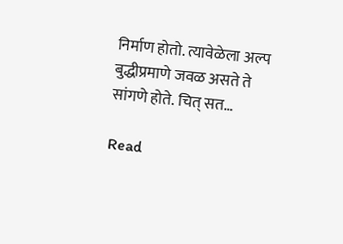निर्माण होतो. त्यावेळेला अल्प बुद्धीप्रमाणे जवळ असते ते सांगणे होते. चित् सत…

Read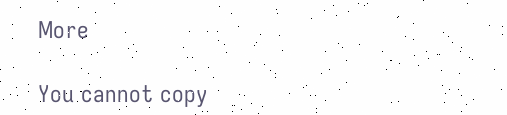More

You cannot copy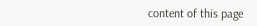content of this page